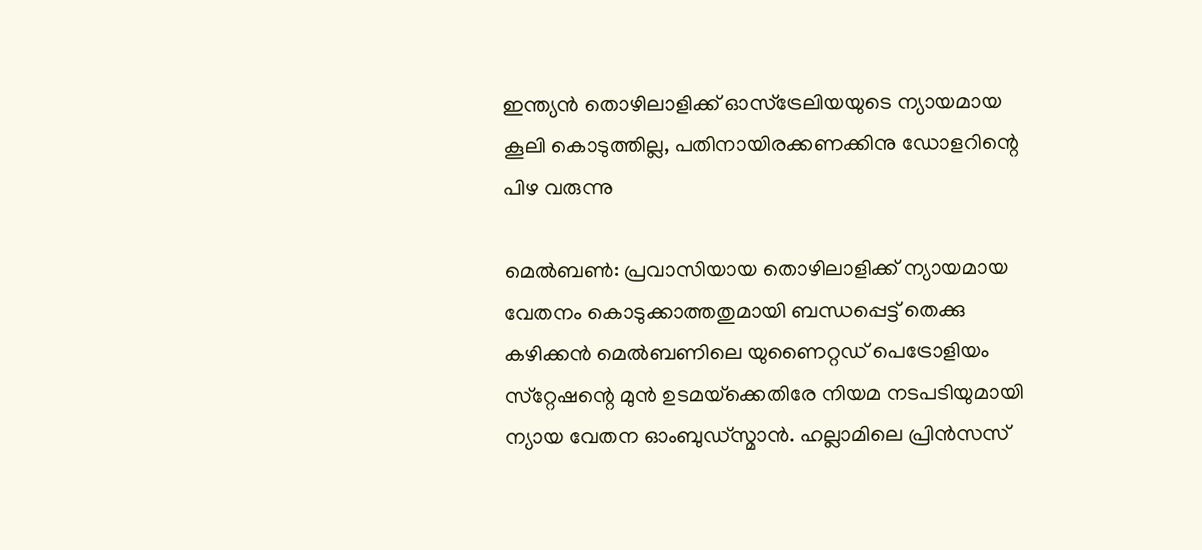ഇന്ത്യന്‍ തൊഴിലാളിക്ക് ഓസ്‌ട്രേലിയയുടെ ന്യായമായ കൂലി കൊടുത്തില്ല, പതിനായിരക്കണക്കിനു ഡോളറിന്റെ പിഴ വരുന്നു

മെല്‍ബണ്‍: പ്രവാസിയായ തൊഴിലാളിക്ക് ന്യായമായ വേതനം കൊടുക്കാത്തതുമായി ബന്ധപ്പെട്ട് തെക്കു കഴിക്കന്‍ മെല്‍ബണിലെ യുണൈറ്റഡ് പെട്രോളിയം സ്‌റ്റേഷന്റെ മുന്‍ ഉടമയ്‌ക്കെതിരേ നിയമ നടപടിയുമായി ന്യായ വേതന ഓംബുഡ്‌സ്മാന്‍. ഹല്ലാമിലെ പ്രിന്‍സസ്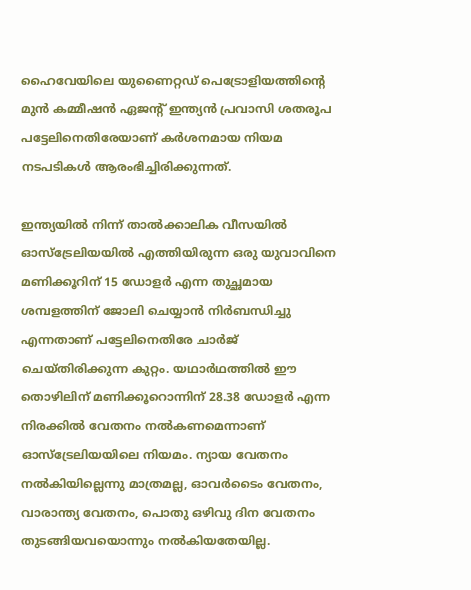ഹൈവേയിലെ യുണൈറ്റഡ് പെട്രോളിയത്തിന്റെ മുന്‍ കമ്മീഷന്‍ ഏജന്റ് ഇന്ത്യന്‍ പ്രവാസി ശതരൂപ പട്ടേലിനെതിരേയാണ് കര്‍ശനമായ നിയമ നടപടികള്‍ ആരംഭിച്ചിരിക്കുന്നത്.

ഇന്ത്യയില്‍ നിന്ന് താല്‍ക്കാലിക വീസയില്‍ ഓസ്‌ട്രേലിയയില്‍ എത്തിയിരുന്ന ഒരു യുവാവിനെ മണിക്കൂറിന് 15 ഡോളര്‍ എന്ന തുച്ഛമായ ശമ്പളത്തിന് ജോലി ചെയ്യാന്‍ നിര്‍ബന്ധിച്ചു എന്നതാണ് പട്ടേലിനെതിരേ ചാര്‍ജ് ചെയ്തിരിക്കുന്ന കുറ്റം. യഥാര്‍ഥത്തില്‍ ഈ തൊഴിലിന് മണിക്കൂറൊന്നിന് 28.38 ഡോളര്‍ എന്ന നിരക്കില്‍ വേതനം നല്‍കണമെന്നാണ് ഓസ്‌ട്രേലിയയിലെ നിയമം. ന്യായ വേതനം നല്‍കിയില്ലെന്നു മാത്രമല്ല, ഓവര്‍ടൈം വേതനം, വാരാന്ത്യ വേതനം, പൊതു ഒഴിവു ദിന വേതനം തുടങ്ങിയവയൊന്നും നല്‍കിയതേയില്ല.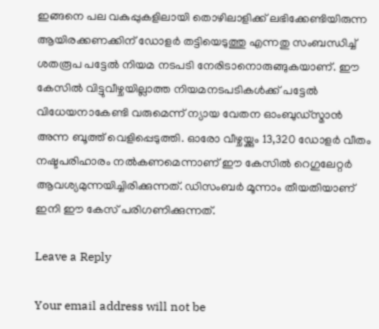ഇങ്ങനെ പല വകുപ്പുകളിലായി തൊഴിലാളിക്ക് ലഭിക്കേണ്ടിയിരുന്ന ആയിരക്കണക്കിന് ഡോളര്‍ തട്ടിയെടുത്തു എന്നതു സംബന്ധിച്ച് ശതരൂപ പട്ടേല്‍ നിയമ നടപടി നേരിടാനൊരുങ്ങുകയാണ്. ഈ കേസില്‍ വിട്ടുവീഴ്ചയില്ലാത്ത നിയമനടപടികള്‍ക്ക് പട്ടേല്‍ വിധേയനാകേണ്ടി വരുമെന്ന് ന്യായ വേതന ഓംബുഡ്‌സ്മാന്‍ അന്ന ബൂത്ത് വെളിപ്പെടുത്തി. ഓരോ വീഴ്ചയ്ക്കും 13,320 ഡോളര്‍ വീതം നഷ്ടപരിഹാരം നല്‍കണമെന്നാണ് ഈ കേസില്‍ റെഗുലേറ്റര്‍ ആവശ്യമുന്നയിച്ചിരിക്കുന്നത്. ഡിസംബര്‍ മൂന്നാം തീയതിയാണ് ഇനി ഈ കേസ് പരിഗണിക്കുന്നത്.

Leave a Reply

Your email address will not be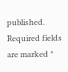published. Required fields are marked *